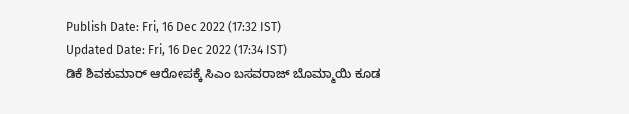Publish Date: Fri, 16 Dec 2022 (17:32 IST)
Updated Date: Fri, 16 Dec 2022 (17:34 IST)
ಡಿಕೆ ಶಿವಕುಮಾರ್ ಆರೋಪಕ್ಕೆ ಸಿಎಂ ಬಸವರಾಜ್ ಬೊಮ್ಮಾಯಿ ಕೂಡ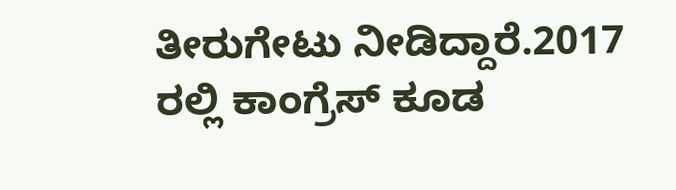ತೀರುಗೇಟು ನೀಡಿದ್ದಾರೆ.2017 ರಲ್ಲಿ ಕಾಂಗ್ರೆಸ್ ಕೂಡ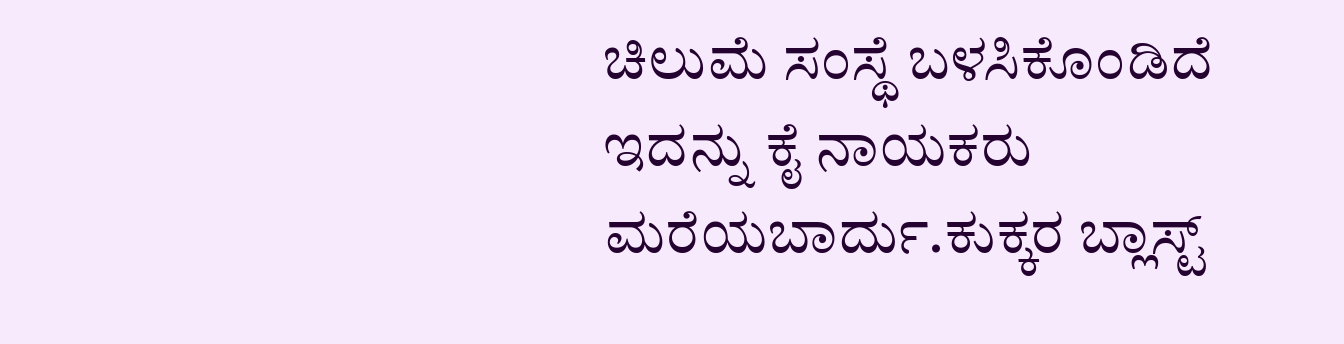ಚಿಲುಮೆ ಸಂಸ್ಥೆ ಬಳಸಿಕೊಂಡಿದೆ ಇದನ್ನು ಕೈ ನಾಯಕರು ಮರೆಯಬಾರ್ದು.ಕುಕ್ಕರ ಬ್ಲಾಸ್ಟ್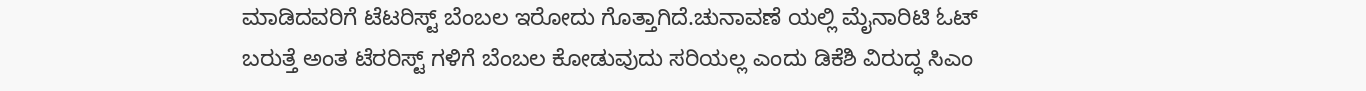ಮಾಡಿದವರಿಗೆ ಟೆಟರಿಸ್ಟ್ ಬೆಂಬಲ ಇರೋದು ಗೊತ್ತಾಗಿದೆ.ಚುನಾವಣೆ ಯಲ್ಲಿ ಮೈನಾರಿಟಿ ಓಟ್ ಬರುತ್ತೆ ಅಂತ ಟೆರರಿಸ್ಟ್ ಗಳಿಗೆ ಬೆಂಬಲ ಕೋಡುವುದು ಸರಿಯಲ್ಲ ಎಂದು ಡಿಕೆಶಿ ವಿರುದ್ಧ ಸಿಎಂ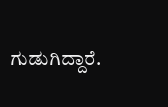ಗುಡುಗಿದ್ದಾರೆ.